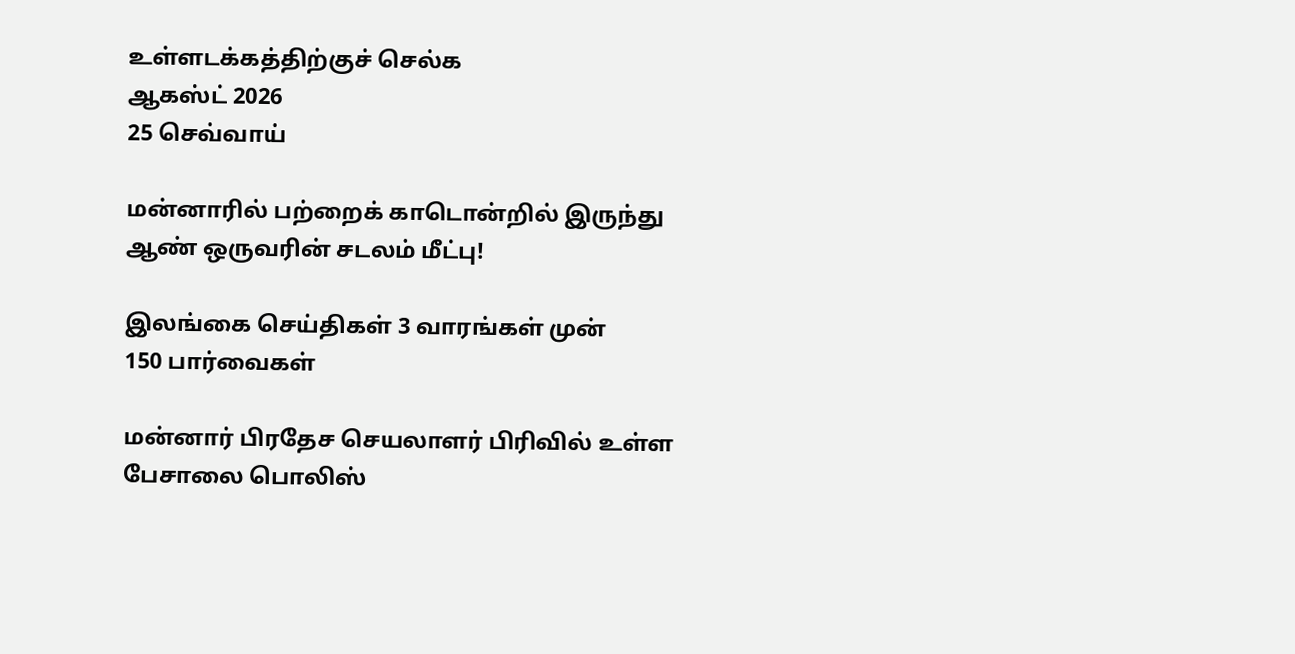உள்ளடக்கத்திற்குச் செல்க
ஆகஸ்ட் 2026
25 செவ்வாய்

மன்னாரில் பற்றைக் காடொன்றில் இருந்து ஆண் ஒருவரின் சடலம் மீட்பு!

இலங்கை செய்திகள் 3 வாரங்கள் முன்
150 பார்வைகள்

மன்னார் பிரதேச செயலாளர் பிரிவில் உள்ள பேசாலை பொலிஸ்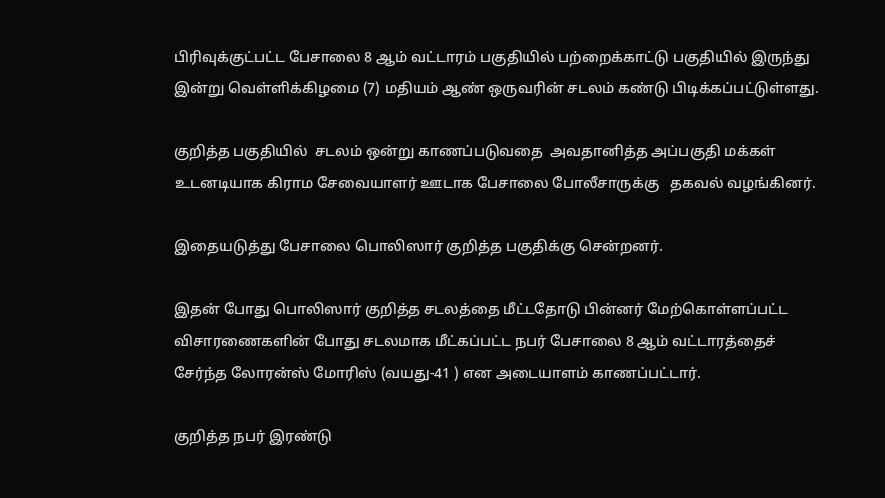பிரிவுக்குட்பட்ட பேசாலை 8 ஆம் வட்டாரம் பகுதியில் பற்றைக்காட்டு பகுதியில் இருந்து இன்று வெள்ளிக்கிழமை (7) மதியம் ஆண் ஒருவரின் சடலம் கண்டு பிடிக்கப்பட்டுள்ளது.

குறித்த பகுதியில்  சடலம் ஒன்று காணப்படுவதை  அவதானித்த அப்பகுதி மக்கள்  உடனடியாக கிராம சேவையாளர் ஊடாக பேசாலை போலீசாருக்கு   தகவல் வழங்கினர்.

இதையடுத்து பேசாலை பொலிஸார் குறித்த பகுதிக்கு சென்றனர்.

இதன் போது பொலிஸார் குறித்த சடலத்தை மீட்டதோடு பின்னர் மேற்கொள்ளப்பட்ட விசாரணைகளின் போது சடலமாக மீட்கப்பட்ட நபர் பேசாலை 8 ஆம் வட்டாரத்தைச் சேர்ந்த லோரன்ஸ் மோரிஸ் (வயது-41 ) என அடையாளம் காணப்பட்டார்.

குறித்த நபர் இரண்டு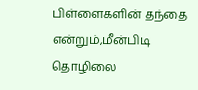பிள்ளைகளின் தந்தை என்றும்,மீன்பிடி தொழிலை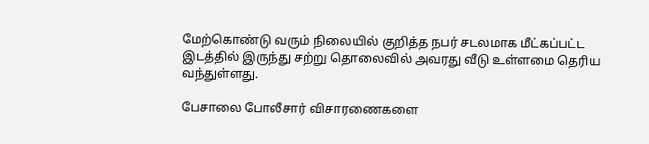மேற்கொண்டு வரும் நிலையில் குறித்த நபர் சடலமாக மீட்கப்பட்ட   இடத்தில் இருந்து சற்று தொலைவில் அவரது வீடு உள்ளமை தெரிய வந்துள்ளது.

பேசாலை போலீசார் விசாரணைகளை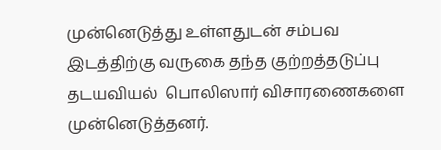முன்னெடுத்து உள்ளதுடன் சம்பவ இடத்திற்கு வருகை தந்த குற்றத்தடுப்பு தடயவியல்  பொலிஸார் விசாரணைகளை முன்னெடுத்தனர்.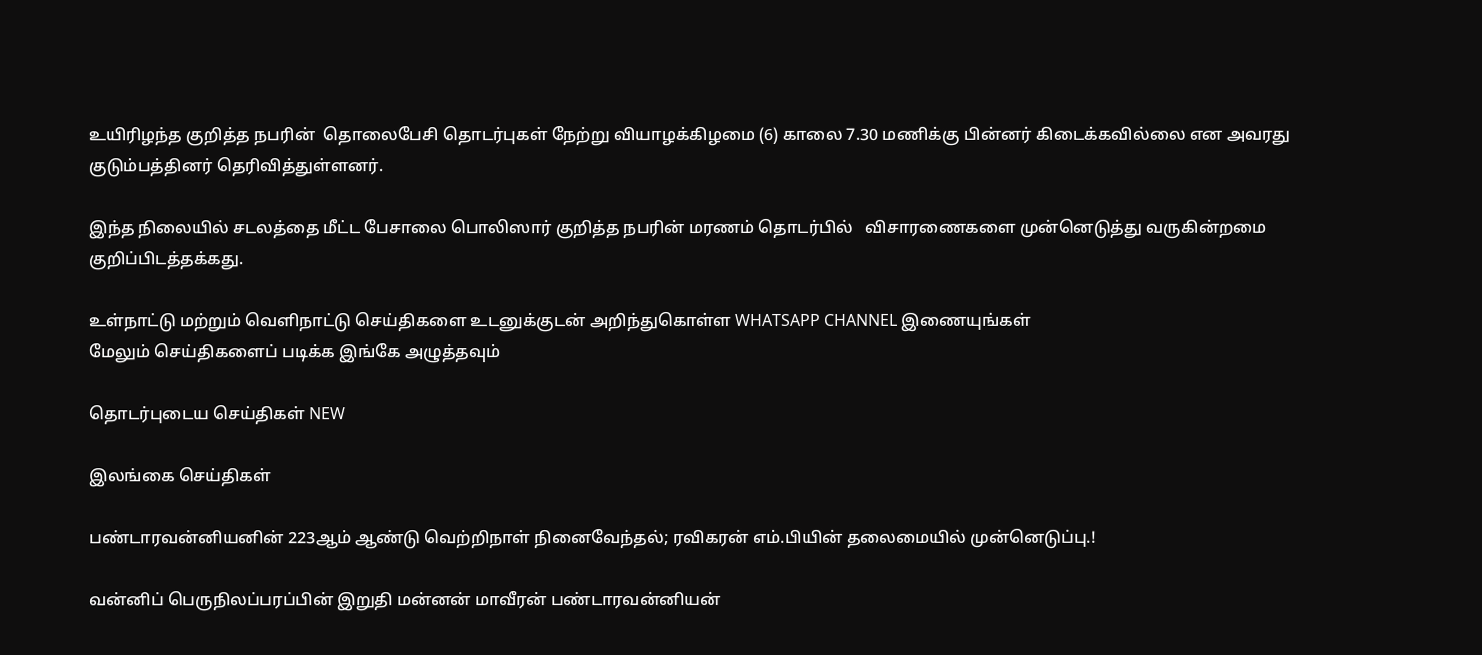உயிரிழந்த குறித்த நபரின்  தொலைபேசி தொடர்புகள் நேற்று வியாழக்கிழமை (6) காலை 7.30 மணிக்கு பின்னர் கிடைக்கவில்லை என அவரது குடும்பத்தினர் தெரிவித்துள்ளனர்.

இந்த நிலையில் சடலத்தை மீட்ட பேசாலை பொலிஸார் குறித்த நபரின் மரணம் தொடர்பில்   விசாரணைகளை முன்னெடுத்து வருகின்றமை குறிப்பிடத்தக்கது.

உள்நாட்டு மற்றும் வெளிநாட்டு செய்திகளை உடனுக்குடன் அறிந்துகொள்ள WHATSAPP CHANNEL இணையுங்கள்
மேலும் செய்திகளைப் படிக்க இங்கே அழுத்தவும்

தொடர்புடைய செய்திகள் NEW

இலங்கை செய்திகள்

பண்டாரவன்னியனின் 223ஆம் ஆண்டு வெற்றிநாள் நினைவேந்தல்; ரவிகரன் எம்.பியின் தலைமையில் முன்னெடுப்பு.!

வன்னிப் பெருநிலப்பரப்பின் இறுதி மன்னன் மாவீரன் பண்டாரவன்னியன்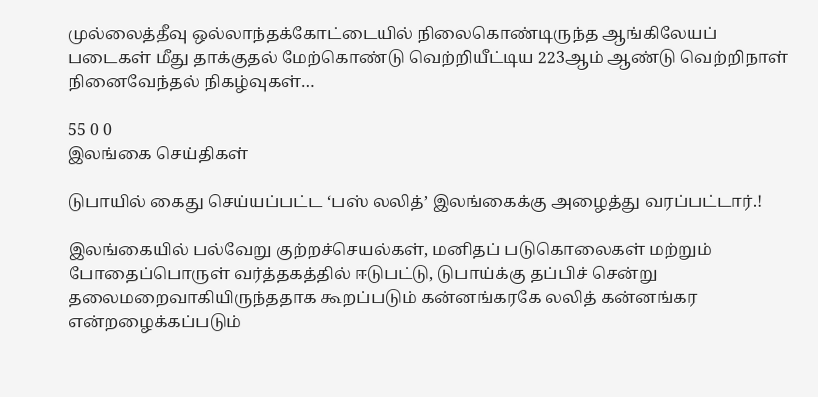முல்லைத்தீவு ஒல்லாந்தக்கோட்டையில் நிலைகொண்டிருந்த ஆங்கிலேயப் படைகள் மீது தாக்குதல் மேற்கொண்டு வெற்றியீட்டிய 223ஆம் ஆண்டு வெற்றிநாள் நினைவேந்தல் நிகழ்வுகள்…

55 0 0
இலங்கை செய்திகள்

டுபாயில் கைது செய்யப்பட்ட ‘பஸ் லலித்’ இலங்கைக்கு அழைத்து வரப்பட்டார்.!

இலங்கையில் பல்வேறு குற்றச்செயல்கள், மனிதப் படுகொலைகள் மற்றும் போதைப்பொருள் வர்த்தகத்தில் ஈடுபட்டு, டுபாய்க்கு தப்பிச் சென்று தலைமறைவாகியிருந்ததாக கூறப்படும் கன்னங்கரகே லலித் கன்னங்கர என்றழைக்கப்படும்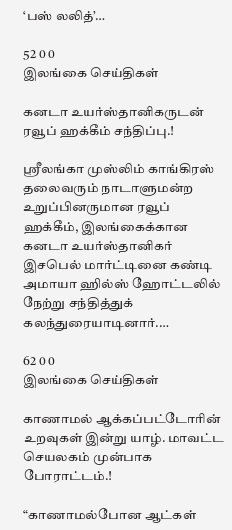‘பஸ் லலித்’…

52 0 0
இலங்கை செய்திகள்

கனடா உயர்ஸ்தானிகருடன் ரவூப் ஹக்கீம் சந்திப்பு.!

ஸ்ரீலங்கா முஸ்லிம் காங்கிரஸ் தலைவரும் நாடாளுமன்ற உறுப்பினருமான ரவூப் ஹக்கீம், இலங்கைக்கான கனடா உயர்ஸ்தானிகர் இசபெல் மார்ட்டினை கண்டி அமாயா ஹில்ஸ் ஹோட்டலில் நேற்று சந்தித்துக் கலந்துரையாடினார்.…

62 0 0
இலங்கை செய்திகள்

காணாமல் ஆக்கப்பட்டோரின் உறவுகள் இன்று யாழ். மாவட்ட செயலகம் முன்பாக போராட்டம்.!

“காணாமல்போன ஆட்கள்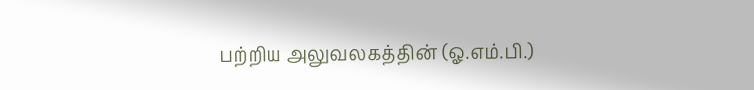பற்றிய அலுவலகத்தின் (ஓ.எம்.பி.)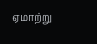ஏமாற்று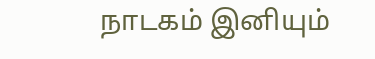நாடகம் இனியும்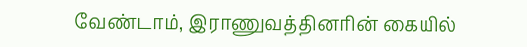வேண்டாம், இராணுவத்தினரின் கையில்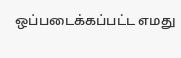ஒப்படைக்கப்பட்ட எமது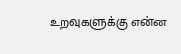உறவுகளுக்கு என்ன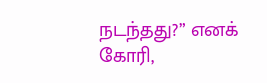நடந்தது?” எனக் கோரி,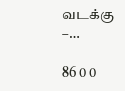வடக்கு –…

86 0 0